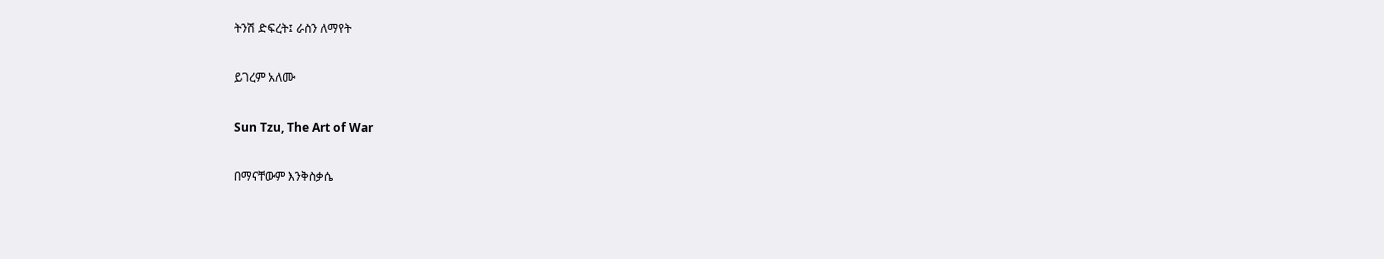ትንሽ ድፍረት፤ ራስን ለማየት

ይገረም አለሙ

Sun Tzu, The Art of War

በማናቸውም እንቅስቃሴ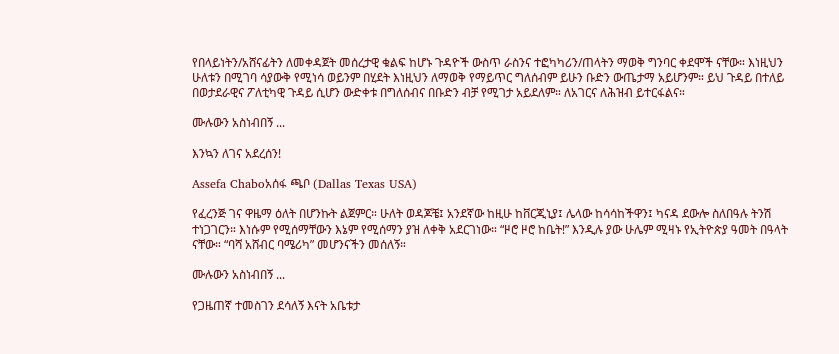የበላይነትን/አሸናፊትን ለመቀዳጀት መሰረታዊ ቁልፍ ከሆኑ ጉዳዮች ውስጥ ራስንና ተፎካካሪን/ጠላትን ማወቅ ግንባር ቀደሞች ናቸው። እነዚህን ሁለቱን በሚገባ ሳያውቅ የሚነሳ ወይንም በሂደት እነዚህን ለማወቅ የማይጥር ግለሰብም ይሁን ቡድን ውጤታማ አይሆንም። ይህ ጉዳይ በተለይ በወታደራዊና ፖለቲካዊ ጉዳይ ሲሆን ውድቀቱ በግለሰብና በቡድን ብቻ የሚገታ አይደለም። ለአገርና ለሕዝብ ይተርፋልና።

ሙሉውን አስነብበኝ ...

እንኳን ለገና አደረሰን!

Assefa Chaboአሰፋ ጫቦ (Dallas Texas USA)

የፈረንጅ ገና ዋዜማ ዕለት በሆንኩት ልጀምር። ሁለት ወዳጆቼ፤ አንደኛው ከዚሁ ከቨርጂኒያ፤ ሌላው ከሳሳከችዋን፤ ካናዳ ደውሎ ስለበዓሉ ትንሽ ተነጋገርን። እነሱም የሚሰማቸውን እኔም የሚሰማን ያዝ ለቀቅ አደርገነው። “ዞሮ ዞሮ ከቤት!” እንዲሉ ያው ሁሌም ሚዛኑ የኢትዮጵያ ዓመት በዓላት ናቸው። “ባሻ አሸብር ባሜሪካ” መሆንናችን መሰለኝ።

ሙሉውን አስነብበኝ ...

የጋዜጠኛ ተመስገን ደሳለኝ እናት አቤቱታ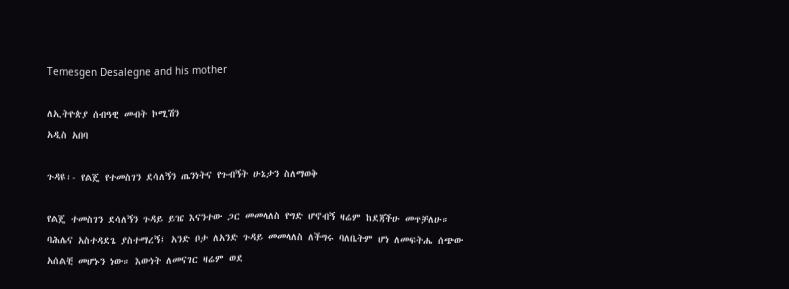Temesgen Desalegne and his mother

ለኢትዮጵያ ሰብዓዊ መብት ኮሚሽን
አዲስ አበባ

ጉዳዩ፡- የልጄ የተመስገን ደሳለኝን ጤንነትና የጉብኝት ሁኔታን ስለማወቅ

የልጄ ተመስገን ደሳለኝን ጉዳይ ይዤ እናንተው ጋር መመላለስ የግድ ሆኖብኝ ዛሬም ከደጃችሁ መጥቻለሁ። ባሕሌና አስተዳደጌ ያስተማረኝ፤ አንድ ቦታ ለአንድ ጉዳይ መመላለስ ለችግሩ ባለቤትም ሆነ ለመፍትሔ ሰጭው አሰልቺ መሆኑን ነው። እውነት ለመናገር ዛሬም ወደ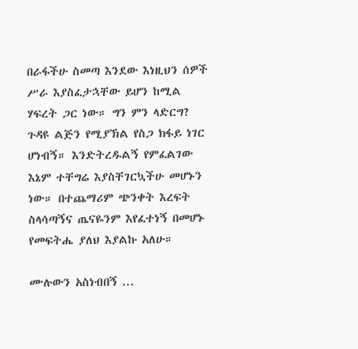በራፋችሁ ስመጣ እንደው እነዚህን ሰዎች ሥራ እያስፈታኋቸው ይሆን ከሚል ሃፍረት ጋር ነው። ግን ምን ላድርግ? ጉዳዩ ልጅን የሚያኽል የስጋ ክፋይ ነገር ሆነብኝ። እንድትረዱልኝ የምፈልገው እኔም ተቸግሬ እያስቸገርኳችሁ መሆኑን ነው። በተጨማሪም ጭንቀት እረፍት ስላሳጣኝና ጤናዬንም እየፈተነኝ በመሆኑ የመፍትሔ ያለህ እያልኩ አለሁ።

ሙሉውን አስነብበኝ ...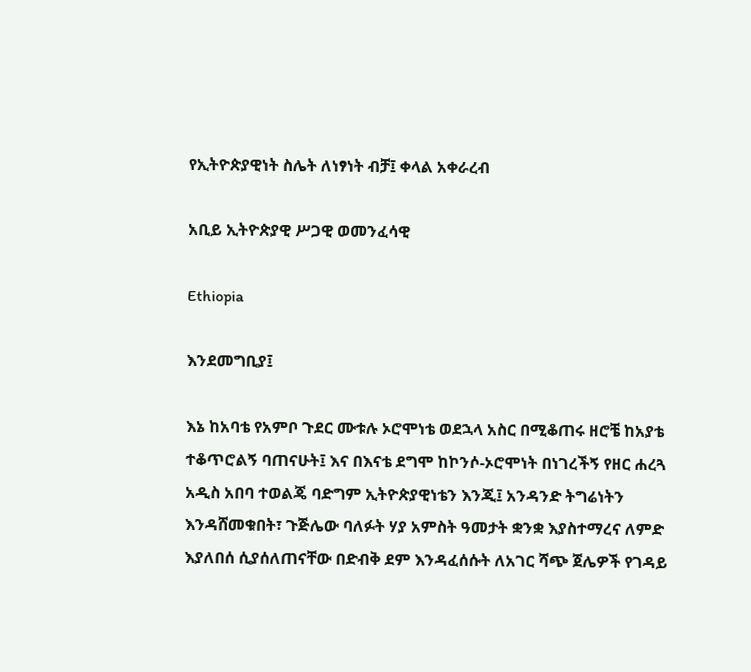የኢትዮጵያዊነት ስሌት ለነፃነት ብቻ፤ ቀላል አቀራረብ

አቢይ ኢትዮጵያዊ ሥጋዊ ወመንፈሳዊ

Ethiopia

እንደመግቢያ፤

እኔ ከአባቴ የአምቦ ጉደር ሙቱሉ ኦሮሞነቴ ወደኋላ አስር በሚቆጠሩ ዘሮቼ ከአያቴ ተቆጥሮልኝ ባጠናሁት፤ እና በእናቴ ደግሞ ከኮንሶ-ኦሮሞነት በነገረችኝ የዘር ሐረጓ አዲስ አበባ ተወልጄ ባድግም ኢትዮጵያዊነቴን እንጂ፤ አንዳንድ ትግሬነትን እንዳሸመቁበት፣ ጉጅሌው ባለፉት ሃያ አምስት ዓመታት ቋንቋ እያስተማረና ለምድ እያለበሰ ሲያሰለጠናቸው በድብቅ ደም እንዳፈሰሱት ለአገር ሻጭ ጀሌዎች የገዳይ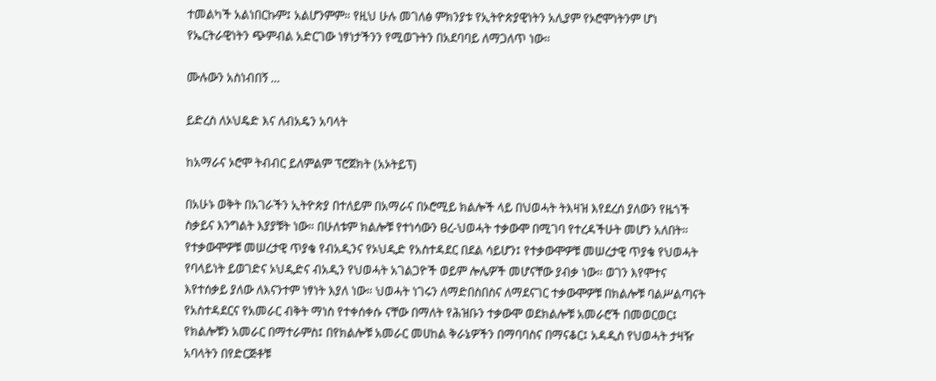ተመልካች አልነበርኩም፤ አልሆንምም። የዚህ ሁሉ መገለፅ ምክንያቱ የኢትዮጵያዊነትን አሊያም የኦሮሞነትንም ሆነ የኤርትራዊነትን ጭምብል አድርገው ነፃነታችንን የሚወጉትን በአደባባይ ለማጋለጥ ነው።

ሙሉውን አስነብበኝ ...

ይድረስ ለኦህዴድ እና ለብአዴን አባላት

ከአማራና ኦሮሞ ትብብር ይለምልም ፕሮጀክት (አኦትይፕ)

በአሁኑ ወቅት በአገራችን ኢትዮጵያ በተለይም በአማራና በኦሮሚይ ክልሎች ላይ በህወሓት ትእዛዝ እየደረሰ ያለውን የዜጎች ስቃይና እንግልት እያያቹት ነው። በሁለቱም ክልሎቹ የተነሳውን ፀረ-ህወሓት ተቃውሞ በሚገባ የተረዳችሁት መሆን አለበት። የተቃውሞዎቹ መሠረታዊ ጥያቄ የብአዲንና የኦህዲድ የአስተዳደር በደል ሳይሆን፤ የተቃውሞዎቹ መሠረታዊ ጥያቄ የህወሓት የባላይነት ይወገድና ኦህዲድና ብአዲን የህወሓት አገልጋዮች ወይም ሎሌዎች መሆናቸው ያብቃ ነው። ወገን እየሞተና እየተሰቃይ ያለው ለእናንተም ነፃነት እያለ ነው። ህወሓት ነገሩን ለማድበስበስና ለማደናገር ተቃውሞዎቹ በክልሎቹ ባልሥልጣናት የአስተዳደርና የአመራር ብቅት ማነስ የተቀሰቀሱ ናቸው በማለት የሕዝቡን ተቃውሞ ወደክልሎቹ አመራሮች በመወርወር፤ የክልሎቹን አመራር በማተራምስ፤ በየክልሎቹ አመራር መሀከል ቅራኔዎችን በማባባስና በማናቆር፤ አዳዲስ የህወሓት ታዛዥ አባላትን በየድርጅቶቹ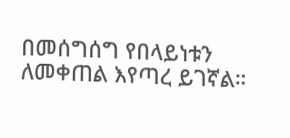በመሰግሰግ የበላይነቱን ለመቀጠል እየጣረ ይገኛል።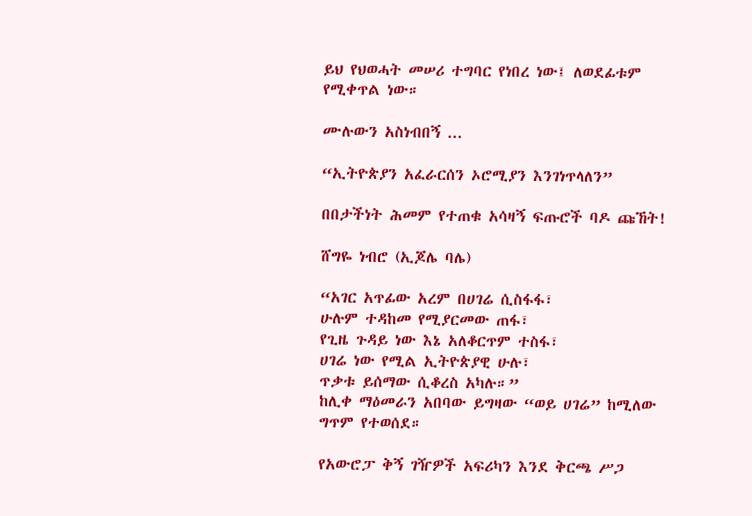ይህ የህወሓት መሠሪ ተግባር የነበረ ነው፤ ለወደፊቱም የሚቀጥል ነው።

ሙሉውን አስነብበኝ ...

“ኢትዮጵያን አፈራርሰን ኦሮሚያን እንገነጥላለን”

በበታችነት ሕመም የተጠቁ አሳዛኝ ፍጡሮች ባዶ ጩኸት!

ሸግዬ ነብሮ (ኢጆሌ ባሌ)

“አገር አጥፊው አረም በሀገሬ ሲስፋፋ፣
ሁሉም ተዳከመ የሚያርመው ጠፋ፣
የጊዜ ጉዳይ ነው እኔ አለቆርጥም ተስፋ፣
ሀገሬ ነው የሚል ኢትዮጵያዊ ሁሉ፣
ጥቃቱ ይሰማው ሲቆረስ አካሉ።”
ከሊቀ ማዕመራን አበባው ይግዛው “ወይ ሀገሬ” ከሚለው ግጥም የተወሰደ።

የአውሮፓ ቅኝ ገዥዎች አፍሪካን እንደ ቅርጫ ሥጋ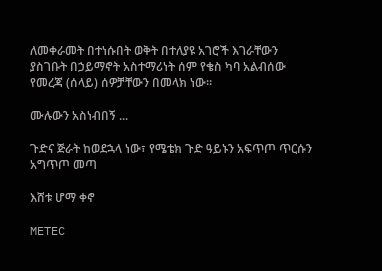ለመቀራመት በተነሱበት ወቅት በተለያዩ አገሮች እገራቸውን ያስገቡት በኃይማኖት አስተማሪነት ሰም የቄስ ካባ አልብሰው የመረጃ (ሰላይ) ሰዎቻቸውን በመላክ ነው።

ሙሉውን አስነብበኝ ...

ጉድና ጅራት ከወደኋላ ነው፣ የሜቴክ ጉድ ዓይኑን አፍጥጦ ጥርሱን አግጥጦ መጣ

እሸቱ ሆማ ቀኖ

METEC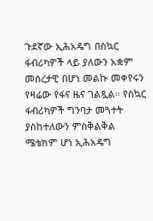ጉደኛው ኢሕአዴግ በስኳር ፋብሪካዎች ላይ ያለውን አቋም መሰረታዊ በሆነ መልኩ መቀየሩን የዛሬው የፋና ዜና ገልጿል። የስኳር ፋብሪካዎች ግንባታ መጓተት ያስከተለውን ምስቅልቅል ሜቴክም ሆነ ኢሕአዴግ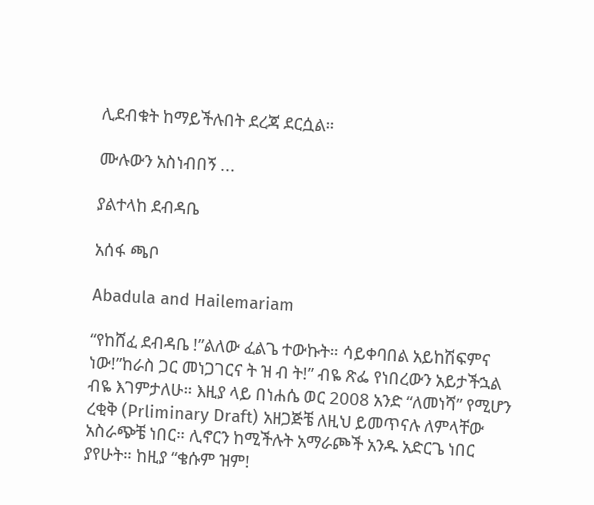ሊደብቁት ከማይችሉበት ደረጃ ደርሷል።

ሙሉውን አስነብበኝ ...

ያልተላከ ደብዳቤ

አሰፋ ጫቦ

Abadula and Hailemariam

“የከሸፈ ደብዳቤ !”ልለው ፈልጌ ተውኩት። ሳይቀባበል አይከሽፍምና ነው!”ከራስ ጋር መነጋገርና ት ዝ ብ ት!” ብዬ ጽፌ የነበረውን አይታችኋል ብዬ እገምታለሁ። እዚያ ላይ በነሐሴ ወር 2008 አንድ “ለመነሻ” የሚሆን ረቂቅ (Prliminary Draft) አዘጋጅቼ ለዚህ ይመጥናሉ ለምላቸው አስራጭቼ ነበር። ሊኖርን ከሚችሉት አማራጮች አንዱ አድርጌ ነበር ያየሁት። ከዚያ “ቄሱም ዝም!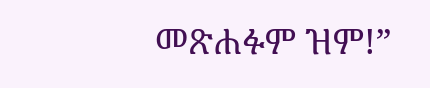መጽሐፉም ዝም!”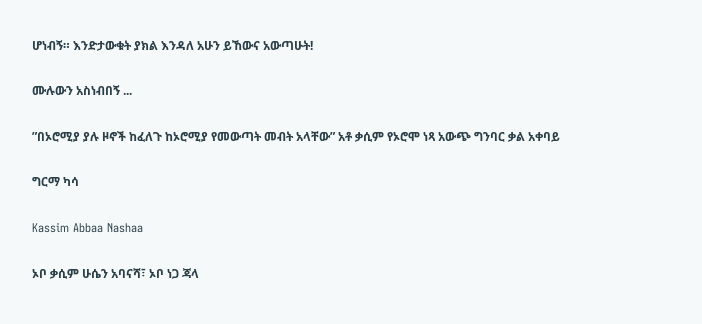ሆነብኝ። እንድታውቁት ያክል እንዳለ አሁን ይኸውና አውጣሁት!

ሙሉውን አስነብበኝ ...

”በኦሮሚያ ያሉ ዞኖች ከፈለጉ ከኦሮሚያ የመውጣት መብት አላቸው” አቶ ቃሲም የኦሮሞ ነጻ አውጭ ግንባር ቃል አቀባይ

ግርማ ካሳ

Kassim Abbaa Nashaa

ኦቦ ቃሲም ሁሴን አባናሻ፣ ኦቦ ነጋ ጃላ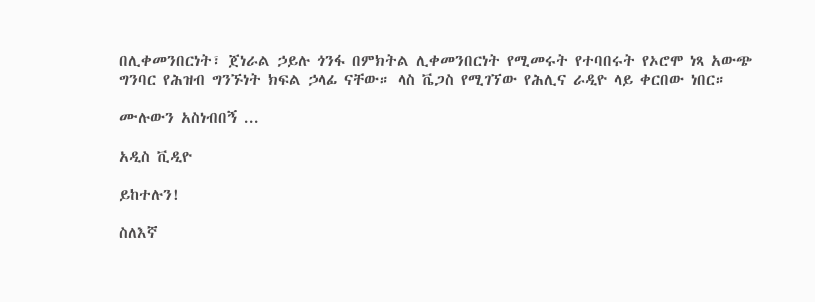በሊቀመንበርነት፣ ጀነራል ኃይሉ ጎንፋ በምክትል ሊቀመንበርነት የሚመሩት የተባበሩት የኦሮሞ ነጻ አውጭ ግንባር የሕዝብ ግንኙነት ክፍል ኃላፊ ናቸው። ላስ ቬጋስ የሚገኘው የሕሊና ራዲዮ ላይ ቀርበው ነበር።

ሙሉውን አስነብበኝ ...

አዲስ ቪዲዮ

ይከተሉን!

ስለእኛ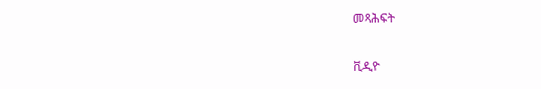መጻሕፍት

ቪዲዮ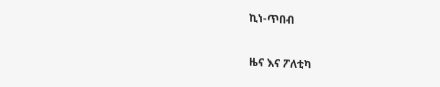ኪነ-ጥበብ

ዜና እና ፖለቲካ